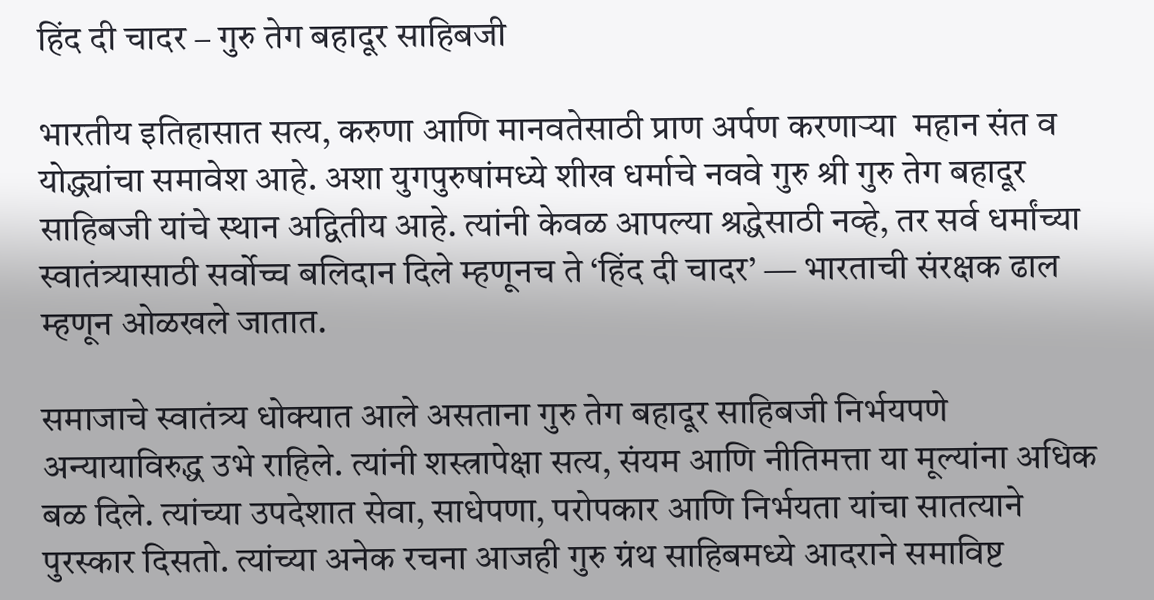हिंद दी चादर – गुरु तेग बहादूर साहिबजी

भारतीय इतिहासात सत्य, करुणा आणि मानवतेसाठी प्राण अर्पण करणाऱ्या  महान संत व योद्ध्यांचा समावेश आहे. अशा युगपुरुषांमध्ये शीख धर्माचे नववे गुरु श्री गुरु तेग बहादूर साहिबजी यांचे स्थान अद्वितीय आहे. त्यांनी केवळ आपल्या श्रद्धेसाठी नव्हे, तर सर्व धर्मांच्या स्वातंत्र्यासाठी सर्वोच्च बलिदान दिले म्हणूनच ते ‘हिंद दी चादर’ — भारताची संरक्षक ढाल म्हणून ओळखले जातात.

समाजाचे स्वातंत्र्य धोक्यात आले असताना गुरु तेग बहादूर साहिबजी निर्भयपणे अन्यायाविरुद्ध उभे राहिले. त्यांनी शस्त्रापेक्षा सत्य, संयम आणि नीतिमत्ता या मूल्यांना अधिक बळ दिले. त्यांच्या उपदेशात सेवा, साधेपणा, परोपकार आणि निर्भयता यांचा सातत्याने पुरस्कार दिसतो. त्यांच्या अनेक रचना आजही गुरु ग्रंथ साहिबमध्ये आदराने समाविष्ट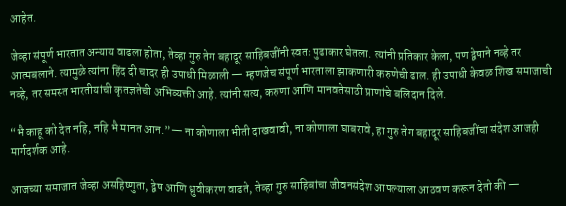आहेत.

जेव्हा संपूर्ण भारतात अन्याय वाढला होता, तेव्हा गुरु तेग बहादूर साहिबजींनी स्वतः पुढाकार घेतला. त्यांनी प्रतिकार केला, पण द्वेषाने नव्हे तर आत्मबलाने. त्यामुळे त्यांना हिंद दी चादर ही उपाधी मिळाली — म्हणजेच संपूर्ण भारताला झाकणारी करुणेची ढाल. ही उपाधी केवळ शिख समाजाची नव्हे, तर समस्त भारतीयांची कृतज्ञतेची अभिव्यक्ती आहे. त्यांनी सत्य, करुणा आणि मानवतेसाठी प्राणांचे बलिदान दिले.

“भै काहू को देत नहि, नहि भै मानत आन.”— ना कोणाला भीती दाखवावी, ना कोणाला घाबरावे, हा गुरु तेग बहादूर साहिबजींचा संदेश आजही मार्गदर्शक आहे.

आजच्या समाजात जेव्हा असहिष्णुता, द्वेष आणि ध्रुवीकरण वाढते, तेव्हा गुरु साहिबांचा जीवनसंदेश आपल्याला आठवण करून देतो की —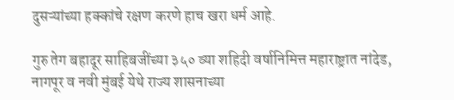दुसऱ्यांच्या हक्कांचे रक्षण करणे हाच खरा धर्म आहे.

गुरु तेग बहादूर साहिबजींच्या ३५० व्या शहिदी वर्षानिमित्त महाराष्ट्रात नांदेड, नागपूर व नवी मुंबई येथे राज्य शासनाच्या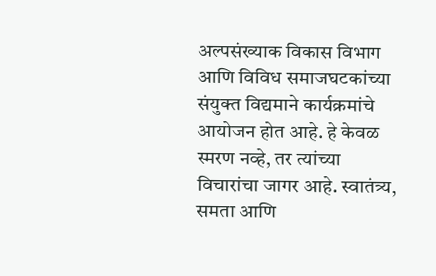अल्पसंख्याक विकास विभाग आणि विविध समाजघटकांच्या संयुक्त विद्यमाने कार्यक्रमांचे आयोजन होत आहे. हे केवळ स्मरण नव्हे, तर त्यांच्या विचारांचा जागर आहे. स्वातंत्र्य, समता आणि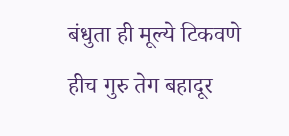बंधुता ही मूल्ये टिकवणे हीच गुरु तेग बहादूर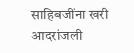साहिबजींना खरी आदरांजली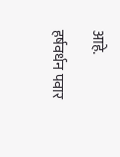आहे.

हर्षवर्धन पवार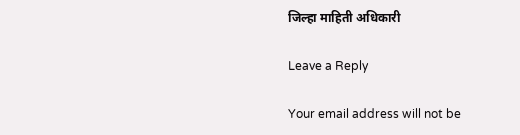जिल्हा माहिती अधिकारी

Leave a Reply

Your email address will not be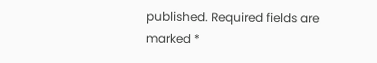published. Required fields are marked *